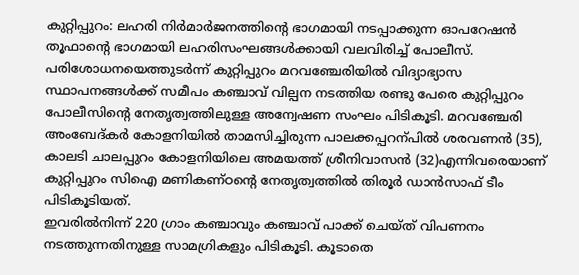കുറ്റിപ്പുറം: ലഹരി നിർമാർജനത്തിന്റെ ഭാഗമായി നടപ്പാക്കുന്ന ഓപറേഷൻ തൂഫാന്റെ ഭാഗമായി ലഹരിസംഘങ്ങൾക്കായി വലവിരിച്ച് പോലീസ്.
പരിശോധനയെത്തുടർന്ന് കുറ്റിപ്പുറം മറവഞ്ചേരിയിൽ വിദ്യാഭ്യാസ സ്ഥാപനങ്ങൾക്ക് സമീപം കഞ്ചാവ് വില്പന നടത്തിയ രണ്ടു പേരെ കുറ്റിപ്പുറം പോലീസിന്റെ നേതൃത്വത്തിലുള്ള അന്വേഷണ സംഘം പിടികൂടി. മറവഞ്ചേരി അംബേദ്കർ കോളനിയിൽ താമസിച്ചിരുന്ന പാലക്കപ്പറന്പിൽ ശരവണൻ (35), കാലടി ചാലപ്പുറം കോളനിയിലെ അമയത്ത് ശ്രീനിവാസൻ (32)എന്നിവരെയാണ് കുറ്റിപ്പുറം സിഐ മണികണ്ഠന്റെ നേതൃത്വത്തിൽ തിരൂർ ഡാൻസാഫ് ടീം പിടികൂടിയത്.
ഇവരിൽനിന്ന് 220 ഗ്രാം കഞ്ചാവും കഞ്ചാവ് പാക്ക് ചെയ്ത് വിപണനം നടത്തുന്നതിനുള്ള സാമഗ്രികളും പിടികൂടി. കൂടാതെ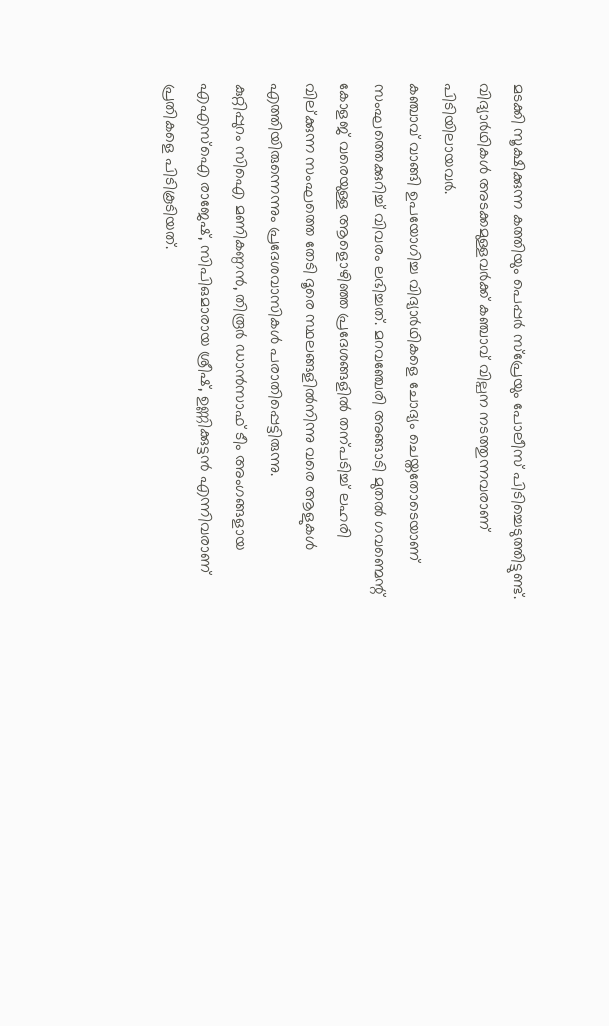മടക്കി സൂക്ഷിക്കുന്ന കത്തിയും പെപ്പർ സ്പ്രേയും പോലീസ് പിടിച്ചെടുത്തിട്ടുണ്ട്. വിദ്യാർഥികൾ അടക്കമുള്ളവർക്ക് കഞ്ചാവ് വില്പന നടത്തുന്നവരാണ് പിടിയിലായവർ.
കഞ്ചാവ് വാങ്ങി ഉപയോഗിച്ച വിദ്യാർഥികളെ ചോദ്യം ചെയ്തതോടെയാണ് സംഘത്തെക്കുറിച്ച് വിവരം ലഭിച്ചത്. മറവഞ്ചേരി അങ്ങാടി മുതൽ ഗവണ്മെന്റ് കോളജ് വരെയുള്ള ആളൊഴിഞ്ഞ പ്രദേശങ്ങളിൽ തന്പടിച്ച് ലഹരി വില്ക്കുന്ന സംഘത്തെ തേടി ദൂരെ സ്ഥലങ്ങളിൽനിന്നു വരെ ആളുകൾ എത്തിയിരുന്നെന്നും പ്രദേശവാസികൾ പരാതിപ്പെട്ടിരുന്നു.
കുറ്റിപ്പുറം സിഐ മണികണ്ഠൻ, തിരൂർ ഡാൻസാഫ് ടീം അംഗങ്ങളായ എഎസ്ഐ രാജേഷ്, സിപിഒമാരായ ശ്രീഷ്, ഉണ്ണിക്കുട്ടൻ എന്നിവരാണ് പ്രതികളെ പിടികൂടിയത്.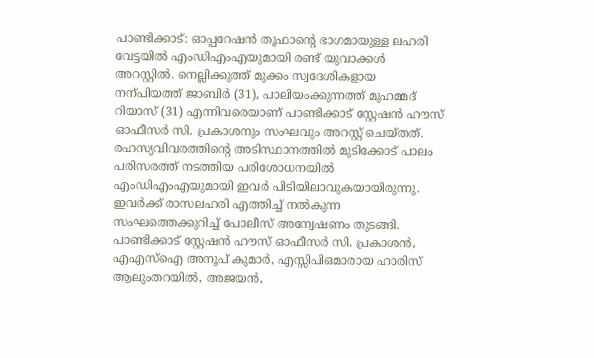പാണ്ടിക്കാട്: ഓപ്പറേഷൻ തൂഫാന്റെ ഭാഗമായുള്ള ലഹരി വേട്ടയിൽ എംഡിഎംഎയുമായി രണ്ട് യുവാക്കൾ അറസ്റ്റിൽ. നെല്ലിക്കുത്ത് മുക്കം സ്വദേശികളായ നന്പിയത്ത് ജാബിർ (31), പാലിയംക്കുന്നത്ത് മുഹമ്മദ് റിയാസ് (31) എന്നിവരെയാണ് പാണ്ടിക്കാട് സ്റ്റേഷൻ ഹൗസ് ഓഫീസർ സി. പ്രകാശനും സംഘവും അറസ്റ്റ് ചെയ്തത്.
രഹസ്യവിവരത്തിന്റെ അടിസ്ഥാനത്തിൽ മുടിക്കോട് പാലം പരിസരത്ത് നടത്തിയ പരിശോധനയിൽ എംഡിഎംഎയുമായി ഇവർ പിടിയിലാവുകയായിരുന്നു. ഇവർക്ക് രാസലഹരി എത്തിച്ച് നൽകുന്ന സംഘത്തെക്കുറിച്ച് പോലീസ് അന്വേഷണം തുടങ്ങി.
പാണ്ടിക്കാട് സ്റ്റേഷൻ ഹൗസ് ഓഫീസർ സി. പ്രകാശൻ, എഎസ്ഐ അനൂപ് കുമാർ, എസ്സിപിഒമാരായ ഹാരിസ് ആലുംതറയിൽ, അജയൻ,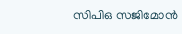സിപിഒ സജിമോൻ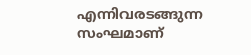എന്നിവരടങ്ങുന്ന സംഘമാണ്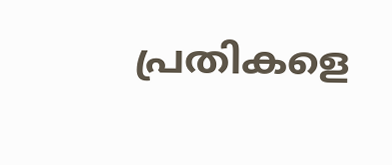പ്രതികളെ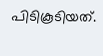പിടികൂടിയത്.